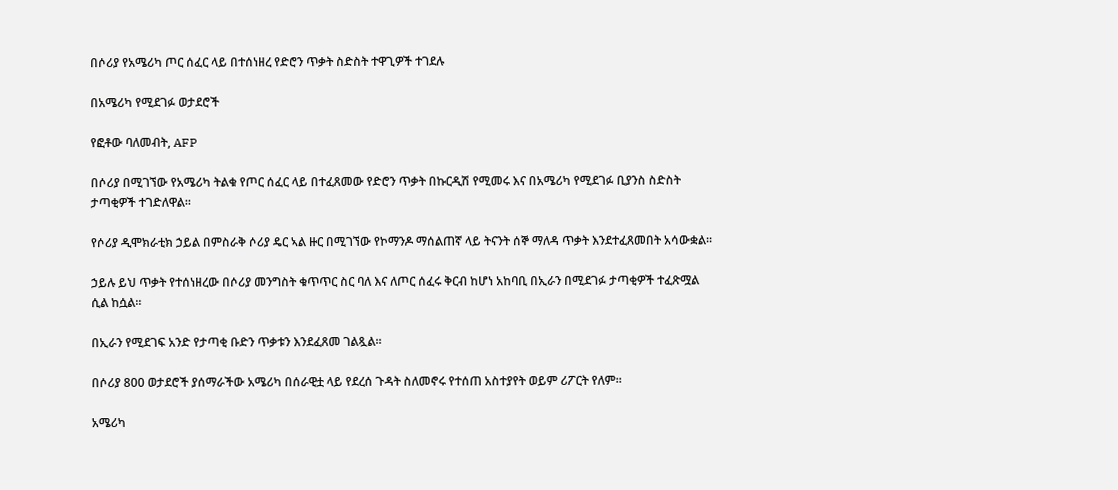በሶሪያ የአሜሪካ ጦር ሰፈር ላይ በተሰነዘረ የድሮን ጥቃት ስድስት ተዋጊዎች ተገደሉ

በአሜሪካ የሚደገፉ ወታደሮች

የፎቶው ባለመብት, AFP

በሶሪያ በሚገኘው የአሜሪካ ትልቁ የጦር ሰፈር ላይ በተፈጸመው የድሮን ጥቃት በኩርዲሽ የሚመሩ እና በአሜሪካ የሚደገፉ ቢያንስ ስድስት ታጣቂዎች ተገድለዋል።

የሶሪያ ዲሞክራቲክ ኃይል በምስራቅ ሶሪያ ዴር ኣል ዙር በሚገኘው የኮማንዶ ማሰልጠኛ ላይ ትናንት ሰኞ ማለዳ ጥቃት እንደተፈጸመበት አሳውቋል።

ኃይሉ ይህ ጥቃት የተሰነዘረው በሶሪያ መንግስት ቁጥጥር ስር ባለ እና ለጦር ሰፈሩ ቅርብ ከሆነ አከባቢ በኢራን በሚደገፉ ታጣቂዎች ተፈጽሟል ሲል ከሷል።

በኢራን የሚደገፍ አንድ የታጣቂ ቡድን ጥቃቱን እንደፈጸመ ገልጿል።

በሶሪያ 800 ወታደሮች ያሰማራችው አሜሪካ በሰራዊቷ ላይ የደረሰ ጉዳት ስለመኖሩ የተሰጠ አስተያየት ወይም ሪፖርት የለም።

አሜሪካ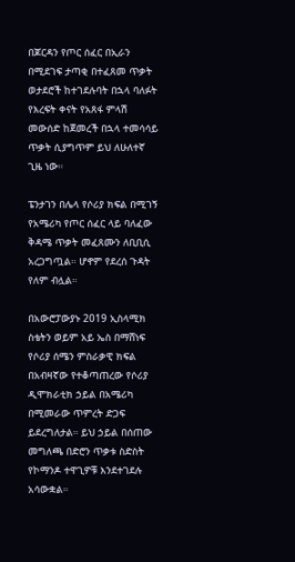በጆርዳን የጦር ሰፈር በኢራን በሚደገፍ ታጣቂ በተፈጸመ ጥቃት ወታደሮች ከተገደሉባት በኋላ ባለፉት የእረፍት ቀናት የአጸፋ ምላሽ መውሰድ ከጀመረች በኋላ ተመሳሳይ ጥቃት ሲያግጥም ይህ ለሁለተኛ ጊዜ ነው።

ፔንታገን በሌላ የሶሪያ ክፍል በሚገኝ የአሜሪካ የጦር ሰፈር ላይ ባለፈው ቅዳሜ ጥቃት መፈጸሙን ለቢቢሲ አረጋግጧል። ሆኖም የደረሰ ጉዳት የለም ብሏል።

በአውሮፓውያኑ 2019 ኢስላሚክ ስቴትን ወይም አይ ኤስ በማሸነፍ የሶሪያ ሰሜን ምስራቃዊ ክፍል በአብዛኛው የተቆጣጠረው የሶሪያ ዲሞክራቲክ ኃይል በአሜሪካ በሚመራው ጥምረት ድጋፍ ይደረግለታል። ይህ ኃይል በሰጠው መግለጫ በድሮን ጥቃቱ ስድስት የኮማንዶ ተዋጊዎቹ እንደተገደሉ አሳውቋል።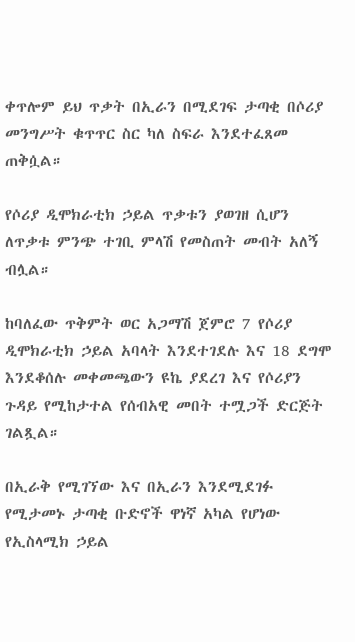ቀጥሎም ይህ ጥቃት በኢራን በሚደገፍ ታጣቂ በሶሪያ መንግሥት ቁጥጥር ስር ካለ ስፍራ እንደተፈጸመ ጠቅሷል።

የሶሪያ ዲሞክራቲክ ኃይል ጥቃቱን ያወገዘ ሲሆን ለጥቃቱ ምንጭ ተገቢ ምላሽ የመስጠት መብት አለኝ ብሏል።

ከባለፈው ጥቅምት ወር አጋማሽ ጀምሮ 7 የሶሪያ ዲሞክራቲክ ኃይል አባላት እንደተገደሉ እና 18 ደግሞ እንደቆሰሉ መቀመጫውን ዩኬ ያደረገ እና የሶሪያን ጉዳይ የሚከታተል የሰብአዊ መበት ተሟጋች ድርጅት ገልጿል።

በኢራቅ የሚገኘው እና በኢራን እንደሚደገፉ የሚታመኑ ታጣቂ ቡድኖች ዋነኛ አካል የሆነው የኢስላሚክ ኃይል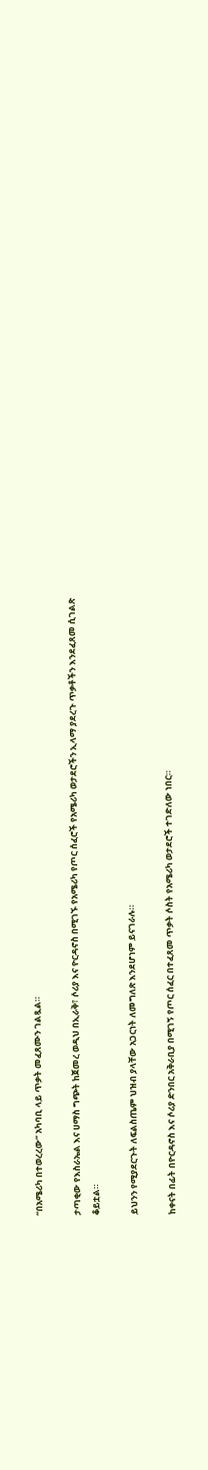“በአሜሪካ በተወረረው” አካባቢ ላይ ጥቃት መፈጸሙን ገልጿል።

ታጣቂው የእስራኤል እና ሀማስ ግጭት ከጀመረ ወዲህ በኢራቅ፣ ሶሪያ እና ዮርዳኖስ በሚገኙ የአሜሪካ የጦር ሰፈሮች የአሜሪካ ወታደሮችን ኢላማ ያደረጉ ጥቃቶችን እንደፈጸመ ሲገልጽ ቆይቷል።

ይህንን የሚያደርጉት ለፍልስጤም ህዝብ ያላቸው አጋርነት ለመግለጽ እንደሆነም ይናገራሉ።

ከቀናት በፊት በዮርዳኖስ እና ሶሪያ ድንበር አቅራቢያ በሚገኝ የጦር ሰፈር በተፈጸመ ጥቃት ሶስት የአሜሪካ ወታደሮች ተገድለው ነበር።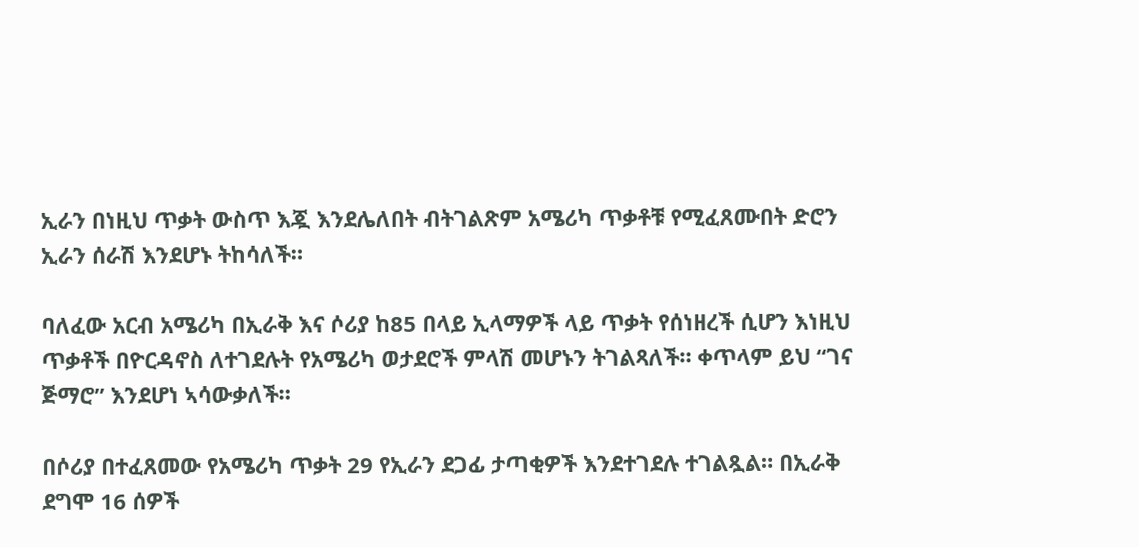ኢራን በነዚህ ጥቃት ውስጥ እጇ እንደሌለበት ብትገልጽም አሜሪካ ጥቃቶቹ የሚፈጸሙበት ድሮን ኢራን ሰራሽ እንደሆኑ ትከሳለች።

ባለፈው አርብ አሜሪካ በኢራቅ እና ሶሪያ ከ85 በላይ ኢላማዎች ላይ ጥቃት የሰነዘረች ሲሆን እነዚህ ጥቃቶች በዮርዳኖስ ለተገደሉት የአሜሪካ ወታደሮች ምላሽ መሆኑን ትገልጻለች። ቀጥላም ይህ “ገና ጅማሮ” እንደሆነ ኣሳውቃለች።

በሶሪያ በተፈጸመው የአሜሪካ ጥቃት 29 የኢራን ደጋፊ ታጣቂዎች እንደተገደሉ ተገልጿል። በኢራቅ ደግሞ 16 ሰዎች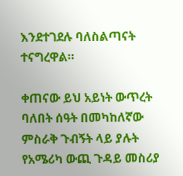እንደተገደሉ ባለስልጣናት ተናግረዋል።

ቀጠናው ይህ አይነት ውጥረት ባለበት ሰዓት በመካከለኛው ምስራቅ ጉብኝት ላይ ያሉት የአሜሪካ ውጪ ጉዳይ መስሪያ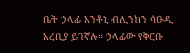ቤት ኃላፊ አንቶኒ ብሊንከን ሳዑዲ አረቢያ ይገኛሉ። ኃላፊው የቅርቡ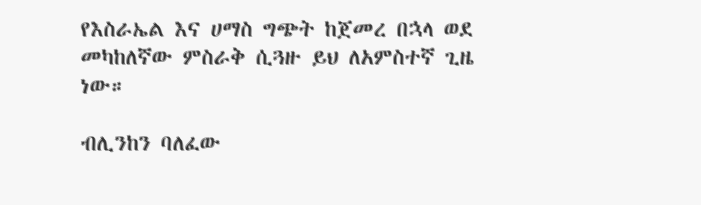የእስራኤል እና ሀማስ ግጭት ከጀመረ በኋላ ወደ መካከለኛው ምስራቅ ሲጓዙ ይህ ለአምስተኛ ጊዜ ነው።

ብሊንከን ባለፈው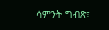ሳምንት ግብጽ፣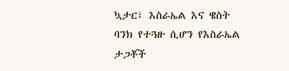ኳታር፣ እስራኤል እና ዌስት ባንክ የተጓዙ ሲሆን የእስራኤል ታጋቾች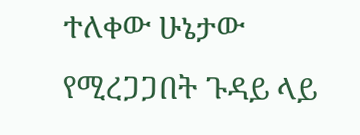ተለቀው ሁኔታው የሚረጋጋበት ጉዳይ ላይ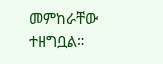መምከራቸው ተዘግቧል።